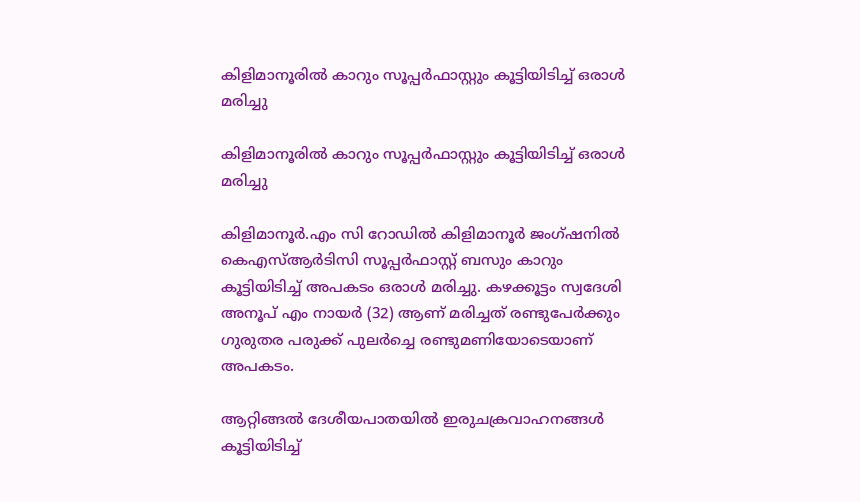കിളിമാനൂരിൽ കാറും സൂപ്പർഫാസ്റ്റും കൂട്ടിയിടിച്ച് ഒരാൾ മരിച്ചു

കിളിമാനൂരിൽ കാറും സൂപ്പർഫാസ്റ്റും കൂട്ടിയിടിച്ച് ഒരാൾ മരിച്ചു

കിളിമാനൂർ.എം സി റോഡിൽ കിളിമാനൂർ ജംഗ്ഷനിൽ കെഎസ്ആർടിസി സൂപ്പർഫാസ്റ്റ് ബസും കാറും കൂട്ടിയിടിച്ച് അപകടം ഒരാൾ മരിച്ചു. കഴക്കൂട്ടം സ്വദേശി അനൂപ് എം നായർ (32) ആണ് മരിച്ചത് രണ്ടുപേർക്കും ഗുരുതര പരുക്ക് പുലർച്ചെ രണ്ടുമണിയോടെയാണ് അപകടം.

ആറ്റിങ്ങൽ ദേശീയപാതയിൽ ഇരുചക്രവാഹനങ്ങൾ കൂട്ടിയിടിച്ച്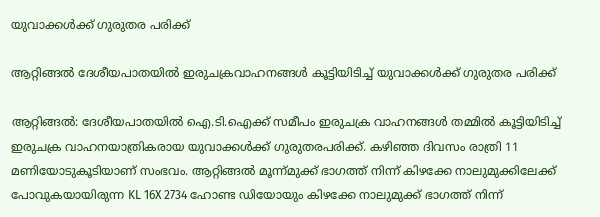യുവാക്കൾക്ക് ഗുരുതര പരിക്ക്

ആറ്റിങ്ങൽ ദേശീയപാതയിൽ ഇരുചക്രവാഹനങ്ങൾ കൂട്ടിയിടിച്ച് യുവാക്കൾക്ക് ഗുരുതര പരിക്ക്

ആറ്റിങ്ങൽ: ദേശീയപാതയിൽ ഐ.ടി.ഐക്ക് സമീപം ഇരുചക്ര വാഹനങ്ങൾ തമ്മിൽ കൂട്ടിയിടിച്ച് ഇരുചക്ര വാഹനയാത്രികരായ യുവാക്കൾക്ക് ഗുരുതരപരിക്ക്. കഴിഞ്ഞ ദിവസം രാത്രി 11 മണിയോടുകൂടിയാണ് സംഭവം. ആറ്റിങ്ങൽ മൂന്ന്മുക്ക് ഭാഗത്ത് നിന്ന് കിഴക്കേ നാലുമുക്കിലേക്ക് പോവുകയായിരുന്ന KL 16X 2734 ഹോണ്ട ഡിയോയും കിഴക്കേ നാലുമുക്ക് ഭാഗത്ത് നിന്ന്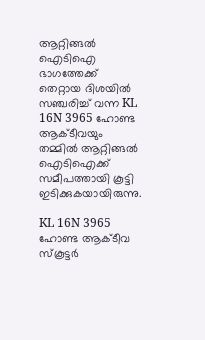ആറ്റിങ്ങൽ ഐടിഐ ഭാഗത്തേക്ക് തെറ്റായ ദിശയിൽ സഞ്ചരിച്ച് വന്ന KL 16N 3965 ഹോണ്ട ആക്ടീവയും തമ്മിൽ ആറ്റിങ്ങൽ ഐടിഐക്ക് സമീപത്തായി കൂട്ടി ഇടിക്കുകയായിരുന്നു.

KL 16N 3965 ഹോണ്ട ആക്ടീവ സ്കൂട്ടർ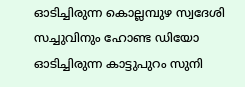ഓടിച്ചിരുന്ന കൊല്ലമ്പുഴ സ്വദേശി സച്ചുവിനും ഹോണ്ട ഡിയോ ഓടിച്ചിരുന്ന കാട്ടുപുറം സുനി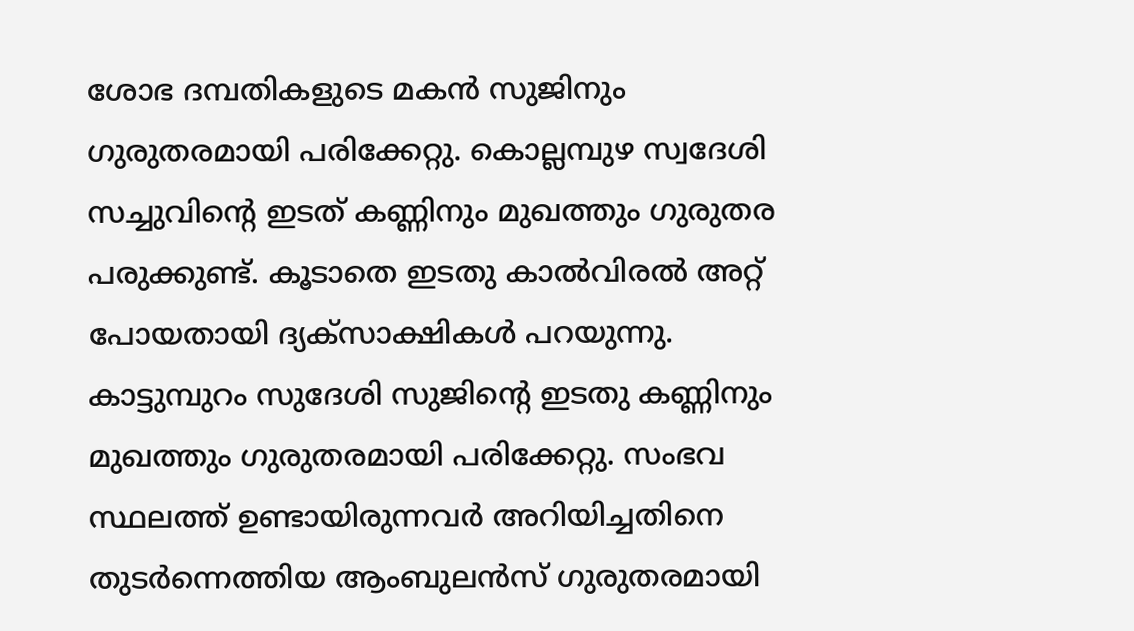ശോഭ ദമ്പതികളുടെ മകൻ സുജിനും ഗുരുതരമായി പരിക്കേറ്റു. കൊല്ലമ്പുഴ സ്വദേശി സച്ചുവിന്റെ ഇടത് കണ്ണിനും മുഖത്തും ഗുരുതര പരുക്കുണ്ട്. കൂടാതെ ഇടതു കാൽവിരൽ അറ്റ് പോയതായി ദ്യക്സാക്ഷികൾ പറയുന്നു. കാട്ടുമ്പുറം സുദേശി സുജിന്റെ ഇടതു കണ്ണിനും മുഖത്തും ഗുരുതരമായി പരിക്കേറ്റു. സംഭവ സ്ഥലത്ത് ഉണ്ടായിരുന്നവർ അറിയിച്ചതിനെ തുടർന്നെത്തിയ ആംബുലൻസ് ഗുരുതരമായി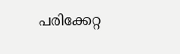പരിക്കേറ്റ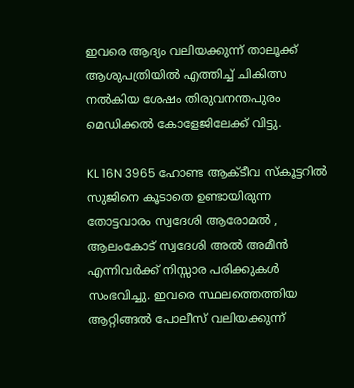ഇവരെ ആദ്യം വലിയക്കുന്ന് താലൂക്ക് ആശുപത്രിയിൽ എത്തിച്ച് ചികിത്സ നൽകിയ ശേഷം തിരുവനന്തപുരം മെഡിക്കൽ കോളേജിലേക്ക് വിട്ടു.

KL 16N 3965 ഹോണ്ട ആക്ടീവ സ്കൂട്ടറിൽ സുജിനെ കൂടാതെ ഉണ്ടായിരുന്ന തോട്ടവാരം സ്വദേശി ആരോമൽ , ആലംകോട് സ്വദേശി അൽ അമീൻ എന്നിവർക്ക് നിസ്സാര പരിക്കുകൾ സംഭവിച്ചു. ഇവരെ സ്ഥലത്തെത്തിയ ആറ്റിങ്ങൽ പോലീസ് വലിയക്കുന്ന്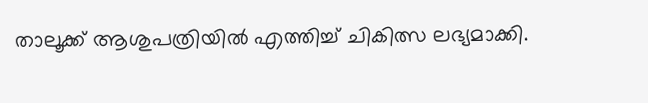താലൂക്ക് ആശുപത്രിയിൽ എത്തിച്ച് ചികിത്സ ലഭ്യമാക്കി.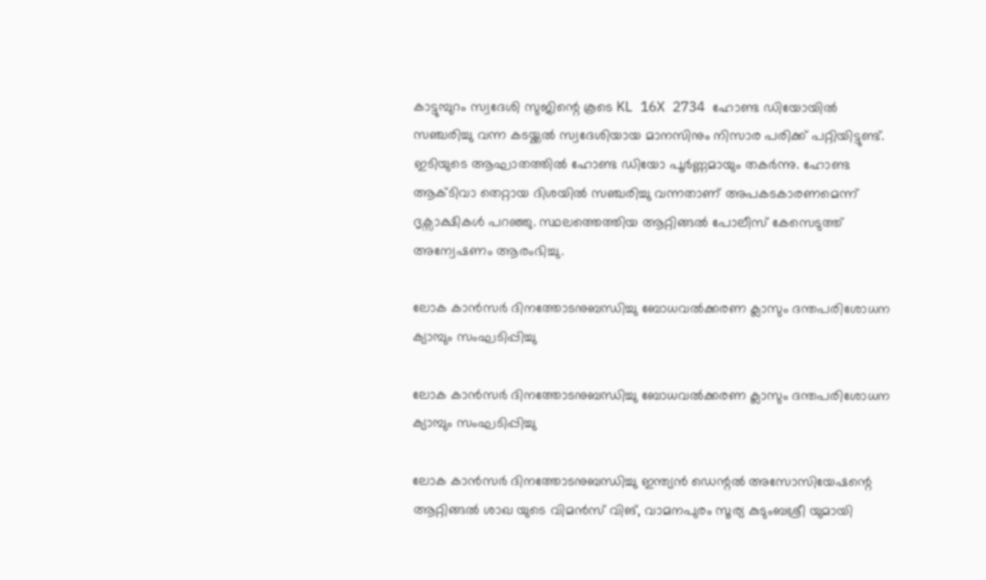കാട്ടുമ്പുറം സ്വദേശി സുജിന്റെ കൂടെ KL 16X 2734 ഹോണ്ട ഡിയോയിൽ സഞ്ചരിച്ചു വന്ന കടയ്ക്കൽ സ്വദേശിയായ മാനസിനും നിസാര പരിക്ക് പറ്റിയിട്ടുണ്ട്. ഇടിയുടെ ആഘാതത്തിൽ ഹോണ്ട ഡിയോ പൂർണ്ണമായും തകർന്നു. ഹോണ്ട ആക്ടിവാ തെറ്റായ ദിശയിൽ സഞ്ചരിച്ചു വന്നതാണ് അപകടകാരണമെന്ന് ദൃക്സാക്ഷികൾ പറഞ്ഞു. സ്ഥലത്തെത്തിയ ആറ്റിങ്ങൽ പോലീസ് കേസെടുത്ത് അന്വേഷണം ആരംഭിച്ചു.

ലോക കാൻസർ ദിനത്തോടനുബന്ധിച്ചു ബോധവൽക്കരണ ക്ലാസും ദന്തപരിശോധന ക്യാമ്പും സംഘടിപ്പിച്ചു

ലോക കാൻസർ ദിനത്തോടനുബന്ധിച്ചു ബോധവൽക്കരണ ക്ലാസും ദന്തപരിശോധന ക്യാമ്പും സംഘടിപ്പിച്ചു

ലോക കാൻസർ ദിനത്തോടനുബന്ധിച്ചു ഇന്ത്യൻ ഡെന്റൽ അസോസിയേഷന്റെ ആറ്റിങ്ങൽ ശാഖ യുടെ വിമൻസ് വിങ്, വാമനപുരം സൂര്യ കുടുംബശ്രീ യുമായി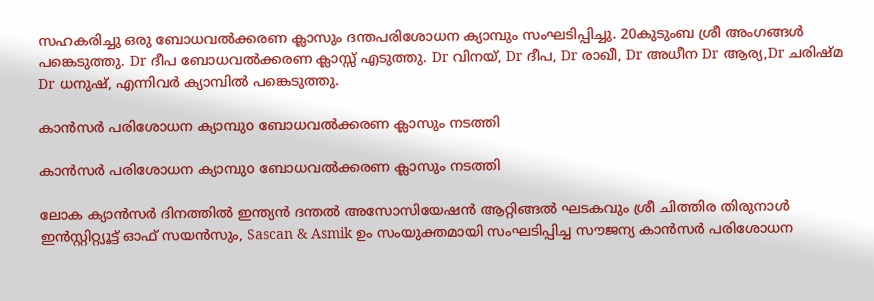സഹകരിച്ചു ഒരു ബോധവൽക്കരണ ക്ലാസും ദന്തപരിശോധന ക്യാമ്പും സംഘടിപ്പിച്ചു. 20കുടുംബ ശ്രീ അംഗങ്ങൾ പങ്കെടുത്തു. Dr ദീപ ബോധവൽക്കരണ ക്ലാസ്സ്‌ എടുത്തു. Dr വിനയ്, Dr ദീപ, Dr രാഖീ, Dr അധീന Dr ആര്യ,Dr ചരിഷ്മ Dr ധനുഷ്, എന്നിവർ ക്യാമ്പിൽ പങ്കെടുത്തു.

കാൻസർ പരിശോധന ക്യാമ്പുo ബോധവൽക്കരണ ക്ലാസും നടത്തി

കാൻസർ പരിശോധന ക്യാമ്പുo ബോധവൽക്കരണ ക്ലാസും നടത്തി

ലോക ക്യാൻസർ ദിനത്തിൽ ഇന്ത്യൻ ദന്തൽ അസോസിയേഷൻ ആറ്റിങ്ങൽ ഘടകവും ശ്രീ ചിത്തിര തിരുനാൾ ഇൻസ്റ്റിറ്റ്യൂട്ട് ഓഫ് സയൻസും, Sascan & Asmik ഉം സംയുക്തമായി സംഘടിപ്പിച്ച സൗജന്യ കാൻസർ പരിശോധന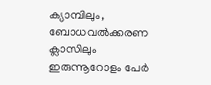ക്യാമ്പിലും, ബോധവൽക്കരണ ക്ലാസിലും ഇരുന്നൂറോളം പേർ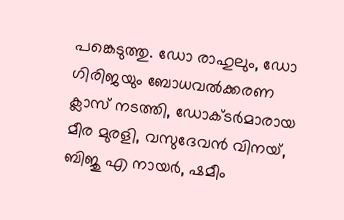പങ്കെടുത്തു. ഡോ രാഹുലും, ഡോ ഗിരിജയും ബോധവൽക്കരണ ക്ലാസ് നടത്തി, ഡോക്ടർമാരായ മീര മുരളി, വസുദേവൻ വിനയ്, ബിജു എ നായർ, ഷമീം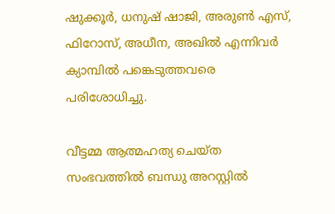ഷുക്കൂർ, ധനുഷ് ഷാജി, അരുൺ എസ്, ഫിറോസ്, അധീന, അഖിൽ എന്നിവർ ക്യാമ്പിൽ പങ്കെടുത്തവരെ പരിശോധിച്ചു.

വീട്ടമ്മ ആത്മഹത്യ ചെയ്ത സംഭവത്തിൽ ബന്ധു അറസ്റ്റിൽ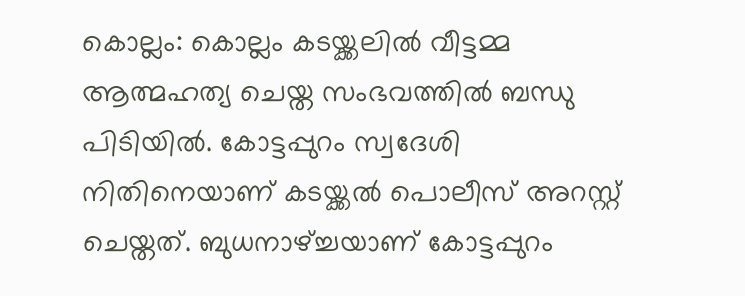കൊല്ലം: കൊല്ലം കടയ്ക്കലിൽ വീട്ടമ്മ ആത്മഹത്യ ചെയ്ത സംഭവത്തിൽ ബന്ധു പിടിയിൽ. കോട്ടപ്പുറം സ്വദേശി നിതിനെയാണ് കടയ്ക്കൽ പൊലീസ് അറസ്റ്റ് ചെയ്തത്. ബുധനാഴ്ച്ചയാണ് കോട്ടപ്പുറം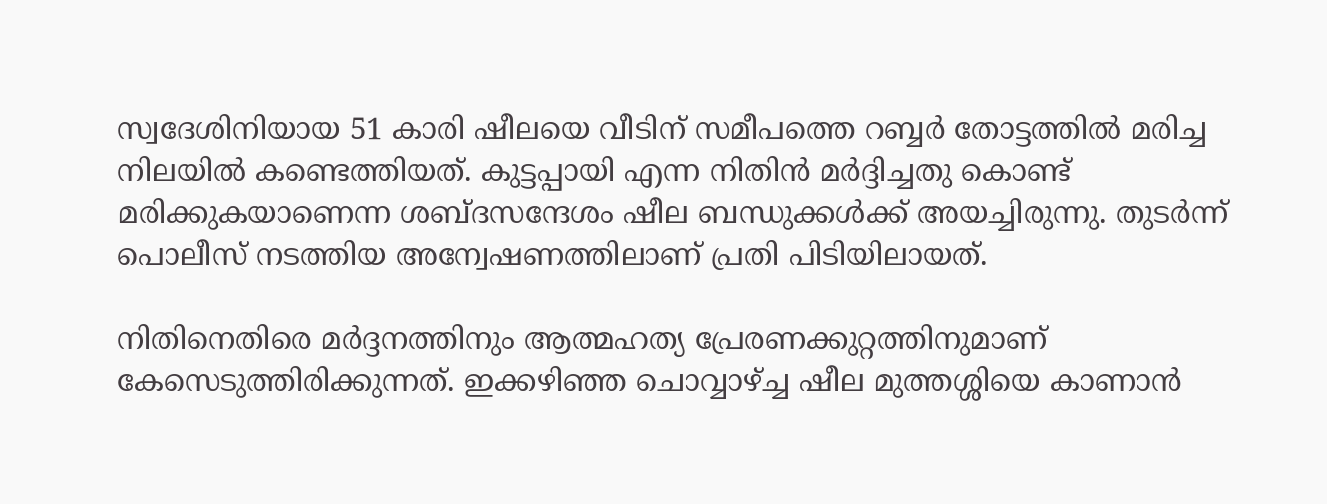സ്വദേശിനിയായ 51 കാരി ഷീലയെ വീടിന് സമീപത്തെ റബ്ബര്‍ തോട്ടത്തിൽ മരിച്ച നിലയിൽ കണ്ടെത്തിയത്. കുട്ടപ്പായി എന്ന നിതിൻ മര്‍ദ്ദിച്ചതു കൊണ്ട് മരിക്കുകയാണെന്ന ശബ്ദസന്ദേശം ഷീല ബന്ധുക്കൾക്ക് അയച്ചിരുന്നു. തുടർന്ന് പൊലീസ് നടത്തിയ അന്വേഷണത്തിലാണ് പ്രതി പിടിയിലായത്.

നിതിനെതിരെ മര്‍ദ്ദനത്തിനും ആത്മഹത്യ പ്രേരണക്കുറ്റത്തിനുമാണ് കേസെടുത്തിരിക്കുന്നത്. ഇക്കഴിഞ്ഞ ചൊവ്വാഴ്ച്ച ഷീല മുത്തശ്ശിയെ കാണാൻ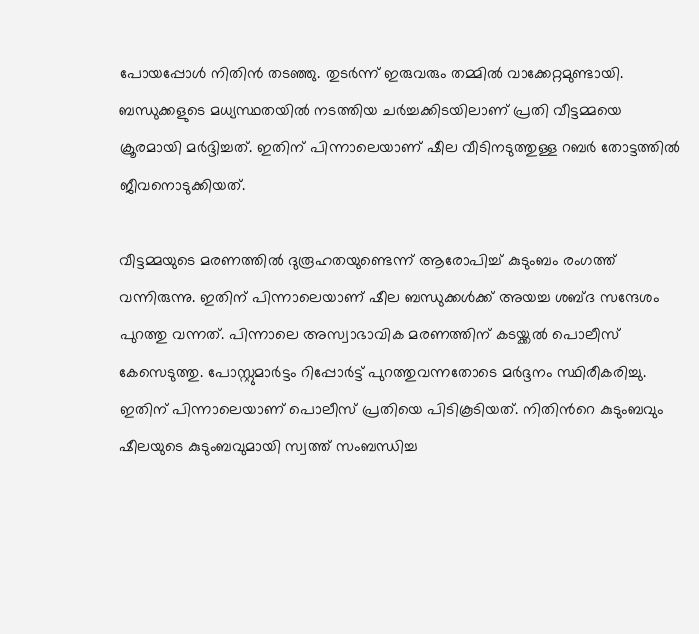പോയപ്പോൾ നിതിൻ തടഞ്ഞു. തുടര്‍ന്ന് ഇരുവരും തമ്മിൽ വാക്കേറ്റമുണ്ടായി. ബന്ധുക്കളുടെ മധ്യസ്ഥതയിൽ നടത്തിയ ചര്‍ച്ചക്കിടയിലാണ് പ്രതി വീട്ടമ്മയെ ക്രൂരമായി മര്‍ദ്ദിച്ചത്. ഇതിന് പിന്നാലെയാണ് ഷീല വീടിനടുത്തുള്ള റബര്‍ തോട്ടത്തില്‍ ജീവനൊടുക്കിയത്.

വീട്ടമ്മയുടെ മരണത്തിൽ ദുരൂഹതയുണ്ടെന്ന് ആരോപിച്ച് കുടുംബം രംഗത്ത് വന്നിരുന്നു. ഇതിന് പിന്നാലെയാണ് ഷീല ബന്ധുക്കള്‍ക്ക് അയച്ച ശബ്ദ സന്ദേശം പുറത്തു വന്നത്. പിന്നാലെ അസ്വാഭാവിക മരണത്തിന് കടയ്ക്കല്‍ പൊലീസ് കേസെടുത്തു. പോസ്റ്റുമാര്‍ട്ടം റിപ്പോര്‍ട്ട് പുറത്തുവന്നതോടെ മര്‍ദ്ദനം സ്ഥിരീകരിച്ചു. ഇതിന് പിന്നാലെയാണ് പൊലീസ് പ്രതിയെ പിടികൂടിയത്. നിതിന്‍റെ കുടുംബവും ഷീലയുടെ കുടുംബവുമായി സ്വത്ത് സംബന്ധിച്ച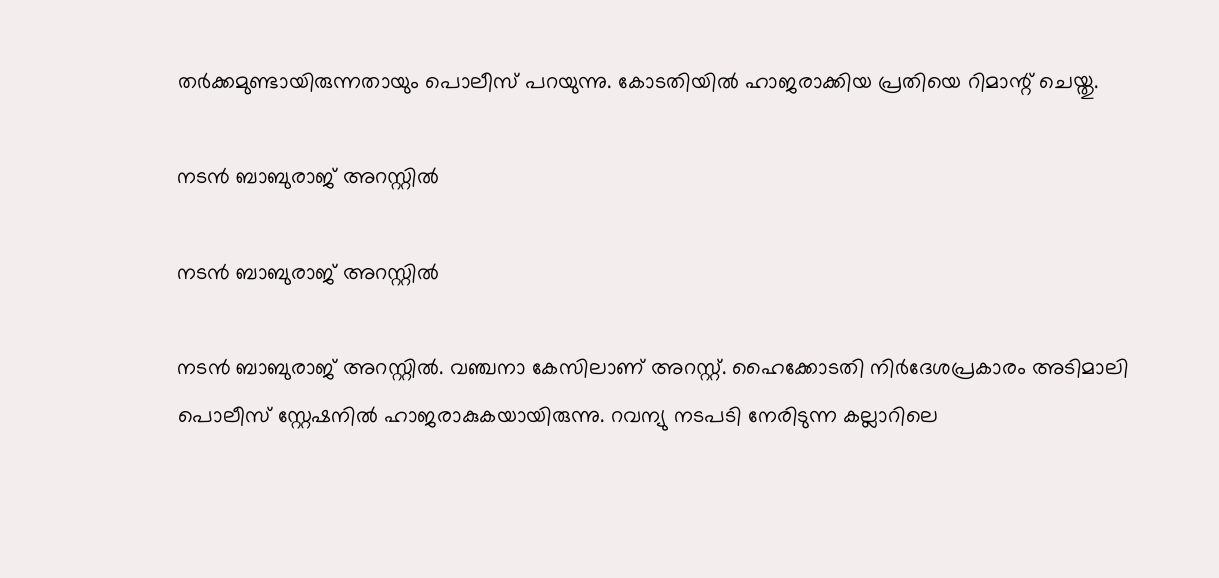തര്‍ക്കമുണ്ടായിരുന്നതായും പൊലീസ് പറയുന്നു. കോടതിയിൽ ഹാജരാക്കിയ പ്രതിയെ റിമാന്റ് ചെയ്തു.

നടൻ ബാബുരാജ് അറസ്റ്റിൽ

നടൻ ബാബുരാജ് അറസ്റ്റിൽ

നടൻ ബാബുരാജ് അറസ്റ്റിൽ. വഞ്ചനാ കേസിലാണ് അറസ്റ്റ്. ഹൈക്കോടതി നിർദേശപ്രകാരം അടിമാലി പൊലീസ് സ്റ്റേഷനിൽ ഹാജരാകുകയായിരുന്നു. റവന്യു നടപടി നേരിടുന്ന കല്ലാറിലെ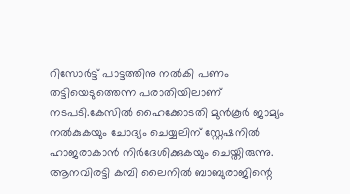റിസോർട്ട് പാട്ടത്തിനു നൽകി പണം തട്ടിയെടുത്തെന്ന പരാതിയിലാണ് നടപടി.കേസിൽ ഹൈക്കോടതി മുൻകൂർ ജാമ്യം നൽകുകയും ചോദ്യം ചെയ്യലിന് സ്റ്റേഷനിൽ ഹാജരാകാൻ നിർദേശിക്കുകയും ചെയ്തിരുന്നു. ആനവിരട്ടി കമ്പി ലൈനിൽ ബാബുരാജിന്റെ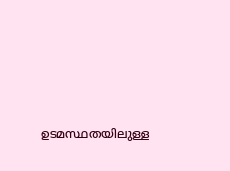ഉടമസ്ഥതയിലുള്ള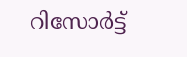റിസോർട്ട്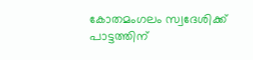കോതമംഗലം സ്വദേശിക്ക് പാട്ടത്തിന്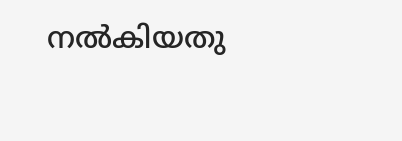നൽകിയതു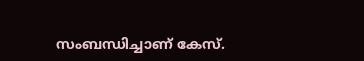സംബന്ധിച്ചാണ് കേസ്.